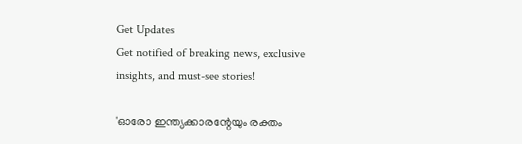Get Updates
Get notified of breaking news, exclusive insights, and must-see stories!

'ഓരോ ഇന്ത്യക്കാരന്റേയും രക്തം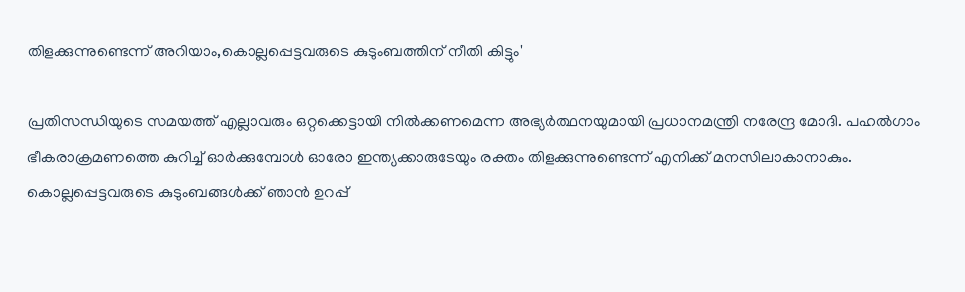തിളക്കുന്നുണ്ടെന്ന് അറിയാം,കൊല്ലപ്പെട്ടവരുടെ കുടുംബത്തിന് നീതി കിട്ടും'

പ്രതിസന്ധിയുടെ സമയത്ത് എല്ലാവരും ഒറ്റക്കെട്ടായി നിൽക്കണമെന്ന അഭ്യർത്ഥനയുമായി പ്രധാനമന്ത്രി നരേന്ദ്ര മോദി. പഹൽഗാം ഭീകരാക്രമണത്തെ കുറിച്ച് ഓർക്കുമ്പോൾ ഓരോ ഇന്ത്യക്കാരുടേയും രക്തം തിളക്കുന്നുണ്ടെന്ന് എനിക്ക് മനസിലാകാനാകും. കൊല്ലപ്പെട്ടവരുടെ കുടുംബങ്ങൾക്ക് ഞാൻ ഉറപ്പ്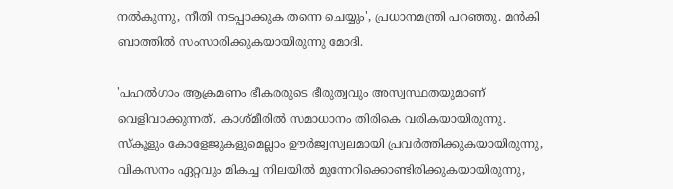നൽകുന്നു, നീതി നടപ്പാക്കുക തന്നെ ചെയ്യും', പ്രധാനമന്ത്രി പറഞ്ഞു. മൻകി ബാത്തിൽ സംസാരിക്കുകയായിരുന്നു മോദി.

'പഹൽഗാം ആക്രമണം ഭീകരരുടെ ഭീരുത്വവും അസ്വസ്ഥതയുമാണ് വെളിവാക്കുന്നത്. കാശ്മീരിൽ സമാധാനം തിരികെ വരികയായിരുന്നു. സ്കൂളും കോളേജുകളുമെല്ലാം ഊർജ്വസ്വലമായി പ്രവർത്തിക്കുകയായിരുന്നു, വികസനം ഏറ്റവും മികച്ച നിലയിൽ മുന്നേറിക്കൊണ്ടിരിക്കുകയായിരുന്നു,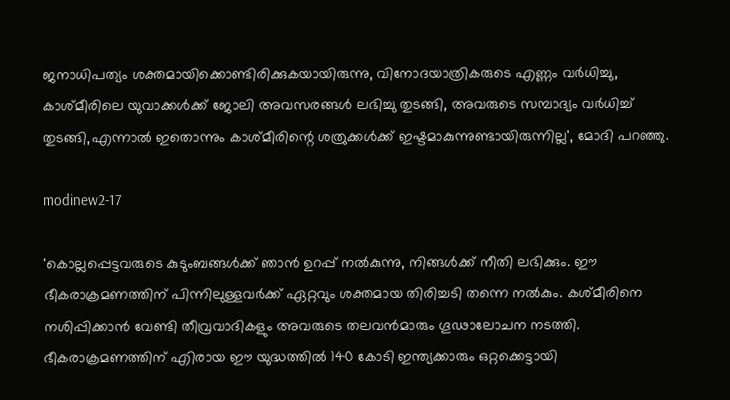ജനാധിപത്യം ശക്തമായിക്കൊണ്ടിരിക്കുകയായിരുന്നു, വിനോദയാത്രികരുടെ എണ്ണം വർധിച്ചു, കാശ്മീരിലെ യുവാക്കൾക്ക് ജോലി അവസരങ്ങൾ ലഭിച്ചു തുടങ്ങി, അവരുടെ സമ്പാദ്യം വർധിച്ച് തുടങ്ങി,എന്നാൽ ഇതൊന്നും കാശ്മീരിന്റെ ശത്രുക്കൾക്ക് ഇഷ്ടമാകുന്നുണ്ടായിരുന്നില്ല', മോദി പറഞ്ഞു.

modinew2-17

'കൊല്ലപ്പെട്ടവരുടെ കുടുംബങ്ങൾക്ക് ഞാൻ ഉറപ്പ് നൽകുന്നു, നിങ്ങൾക്ക് നീതി ലഭിക്കും. ഈ ഭീകരാക്രമണത്തിന് പിന്നിലുള്ളവർക്ക് ഏറ്റവും ശക്തമായ തിരിച്ചടി തന്നെ നൽകും. കശ്മീരിനെ നശിപ്പിക്കാൻ വേണ്ടി തീവ്രവാദികളും അവരുടെ തലവൻമാരും ഗൂഢാലോചന നടത്തി. ഭീകരാക്രമണത്തിന് എിരായ ഈ യുദ്ധത്തിൽ 140 കോടി ഇന്ത്യക്കാരും ഒറ്റക്കെട്ടായി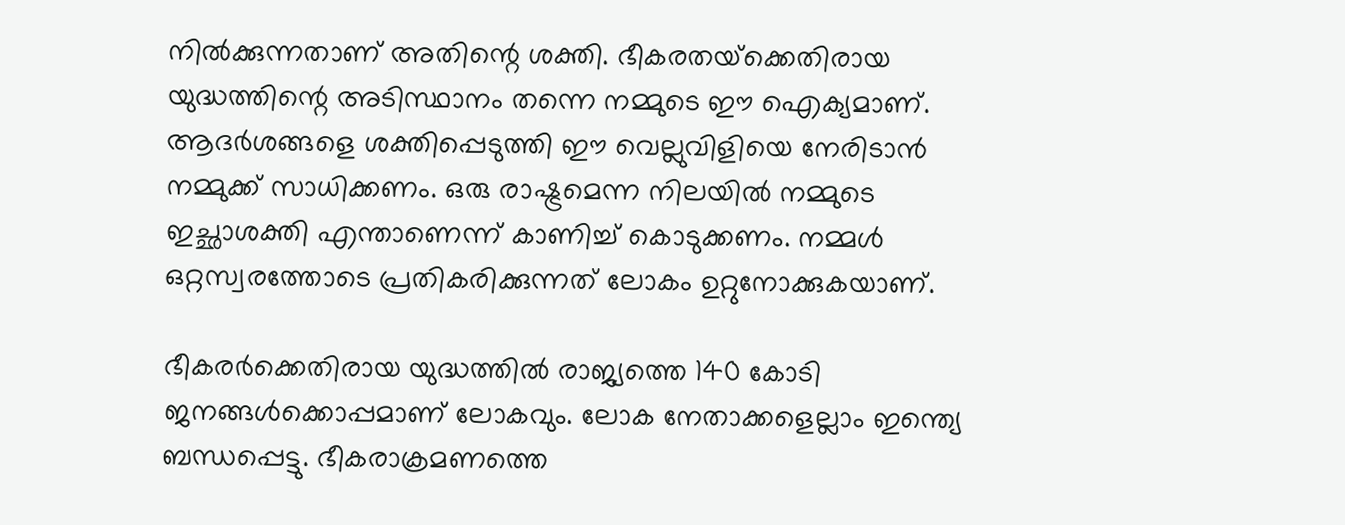നിൽക്കുന്നതാണ് അതിന്റെ ശക്തി. ഭീകരതയ്‌ക്കെതിരായ യുദ്ധത്തിന്റെ അടിസ്ഥാനം തന്നെ നമ്മുടെ ഈ ഐക്യമാണ്. ആദർശങ്ങളെ ശക്തിപ്പെടുത്തി ഈ വെല്ലുവിളിയെ നേരിടാൻ നമ്മുക്ക് സാധിക്കണം. ഒരു രാഷ്ട്രമെന്ന നിലയിൽ നമ്മുടെ ഇച്ഛാശക്തി എന്താണെന്ന് കാണിച്ച് കൊടുക്കണം. നമ്മൾ ഒറ്റസ്വരത്തോടെ പ്രതികരിക്കുന്നത് ലോകം ഉറ്റുനോക്കുകയാണ്.

ഭീകരർക്കെതിരായ യുദ്ധത്തിൽ രാജ്യത്തെ 140 കോടി ജനങ്ങൾക്കൊപ്പമാണ് ലോകവും. ലോക നേതാക്കളെല്ലാം ഇന്ത്യെ ബന്ധപ്പെട്ടു. ഭീകരാക്രമണത്തെ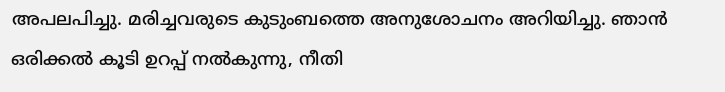അപലപിച്ചു. മരിച്ചവരുടെ കുടുംബത്തെ അനുശോചനം അറിയിച്ചു. ഞാൻ ഒരിക്കൽ കൂടി ഉറപ്പ് നൽകുന്നു, നീതി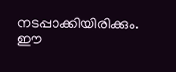നടപ്പാക്കിയിരിക്കും. ഈ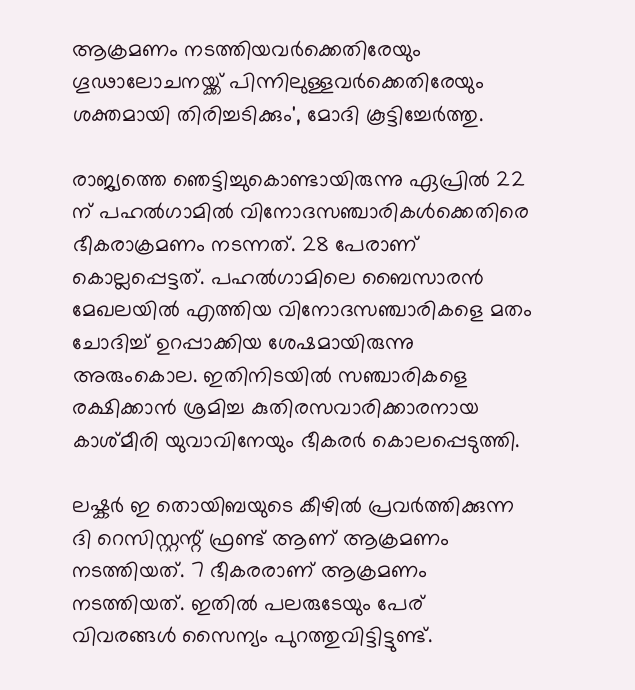ആക്രമണം നടത്തിയവർക്കെതിരേയും ഗൂഢാലോചനയ്ക്ക് പിന്നിലുള്ളവർക്കെതിരേയും ശക്തമായി തിരിച്ചടിക്കും', മോദി കൂട്ടിച്ചേർത്തു.

രാജ്യത്തെ ഞെട്ടിച്ചുകൊണ്ടായിരുന്നു ഏപ്രിൽ 22 ന് പഹൽഗാമിൽ വിനോദസഞ്ചാരികൾക്കെതിരെ ഭീകരാക്രമണം നടന്നത്. 28 പേരാണ് കൊല്ലപ്പെട്ടത്. പഹൽഗാമിലെ ബൈസാരൻ മേഖലയിൽ എത്തിയ വിനോദസഞ്ചാരികളെ മതം ചോദിച്ച് ഉറപ്പാക്കിയ ശേഷമായിരുന്നു അരുംകൊല. ഇതിനിടയിൽ സഞ്ചാരികളെ രക്ഷിക്കാൻ ശ്രമിച്ച കുതിരസവാരിക്കാരനായ കാശ്മീരി യുവാവിനേയും ഭീകരർ കൊലപ്പെടുത്തി.

ലഷ്കർ ഇ തൊയിബയുടെ കീഴിൽ പ്രവർത്തിക്കുന്ന ദി റെസിസ്റ്റന്റ് ഫ്രണ്ട് ആണ് ആക്രമണം നടത്തിയത്. 7 ഭീകരരാണ് ആക്രമണം നടത്തിയത്. ഇതിൽ പലരുടേയും പേര് വിവരങ്ങൾ സൈന്യം പുറത്തുവിട്ടിട്ടുണ്ട്.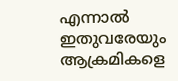എന്നാൽ ഇതുവരേയും ആക്രമികളെ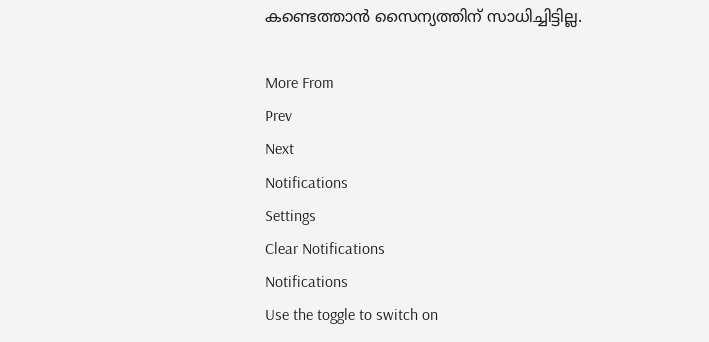കണ്ടെത്താൻ സൈന്യത്തിന് സാധിച്ചിട്ടില്ല.

More From
Prev
Next
Notifications
Settings
Clear Notifications
Notifications
Use the toggle to switch on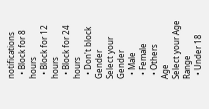notifications
  • Block for 8 hours
  • Block for 12 hours
  • Block for 24 hours
  • Don't block
Gender
Select your Gender
  • Male
  • Female
  • Others
Age
Select your Age Range
  • Under 18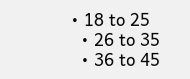• 18 to 25
  • 26 to 35
  • 36 to 45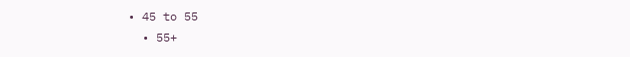• 45 to 55
  • 55+